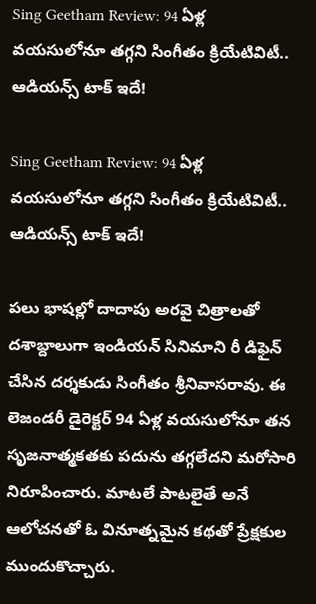Sing Geetham Review: 94 ఏళ్ల వయసులోనూ తగ్గని సింగీతం క్రియేటివిటీ.. ఆడియన్స్ టాక్ ఇదే!

Sing Geetham Review: 94 ఏళ్ల వయసులోనూ తగ్గని సింగీతం క్రియేటివిటీ.. ఆడియన్స్ టాక్ ఇదే!

పలు భాషల్లో దాదాపు అరవై చిత్రాలతో దశాబ్దాలుగా ఇండియన్ సినిమాని రీ డిఫైన్ చేసిన దర్శకుడు సింగీతం శ్రీనివాసరావు. ఈ లెజండరీ డైరెక్టర్ 94 ఏళ్ల వయసులోనూ తన సృజనాత్మకతకు పదును తగ్గలేదని మరోసారి నిరూపించారు. మాటలే పాటలైతే అనే ఆలోచనతో ఓ వినూత్నమైన కథతో ప్రేక్షకుల ముందుకొచ్చారు.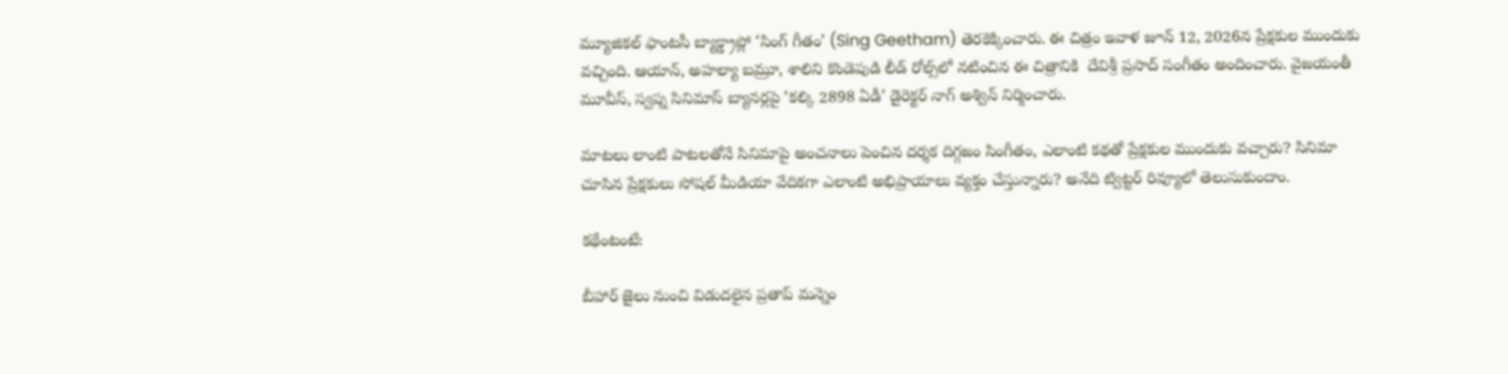మ్యూజికల్ ఫాంటసీ బ్యాక్డ్రాప్లో ‘సింగ్ గీతం’ (Sing Geetham) తెరకెక్కించారు. ఈ చిత్రం ఇవాళ జూన్ 12, 2026న ప్రేక్షకుల ముందుకు వచ్చింది. ఆయాన్, అహల్యా బమ్రూ, శాలిని కొండెపుడి లీడ్ రోల్స్‌‌లో నటించిన ఈ చిత్రానికి  దేవిశ్రీ ప్రసాద్ సంగీతం అందించారు. వైజయంతీ మూవీస్, స్వప్న సినిమాస్ బ్యానర్లపై ‘కల్కి 2898 ఏడీ’ డైరెక్టర్ నాగ్ అశ్విన్ నిర్మించారు.

మాటలు లాంటి పాటలతోనే సినిమాపై అంచనాలు పెంచిన దర్శక దిగ్గజం సింగీతం, ఎలాంటి కథతో ప్రేక్షకుల ముందుకు వచ్చారు? సినిమా చూసిన ప్రేక్షకులు సోషల్ మీడియా వేదికగా ఎలాంటి అభిప్రాయాలు వ్యక్తం చేస్తున్నారు? అనేది ట్విట్టర్ రివ్యూలో తెలుసుకుందాం.

కథేంటంటే:

బీహార్ జైలు నుంచి విడుదలైన ప్రతాప్ మన్నెం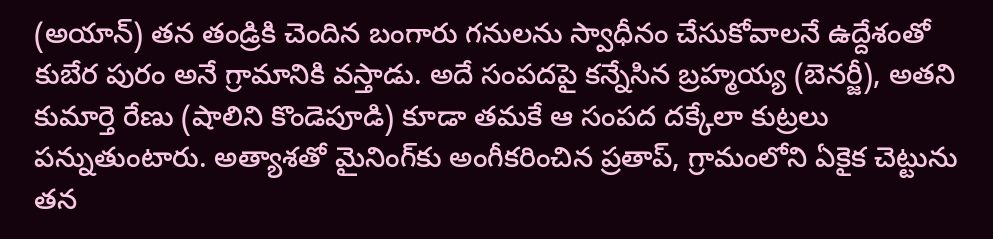(అయాన్) తన తండ్రికి చెందిన బంగారు గనులను స్వాధీనం చేసుకోవాలనే ఉద్దేశంతో కుబేర పురం అనే గ్రామానికి వస్తాడు. అదే సంపదపై కన్నేసిన బ్రహ్మయ్య (బెనర్జీ), అతని కుమార్తె రేణు (షాలిని కొండెపూడి) కూడా తమకే ఆ సంపద దక్కేలా కుట్రలు పన్నుతుంటారు. అత్యాశతో మైనింగ్‌కు అంగీకరించిన ప్రతాప్, గ్రామంలోని ఏకైక చెట్టును తన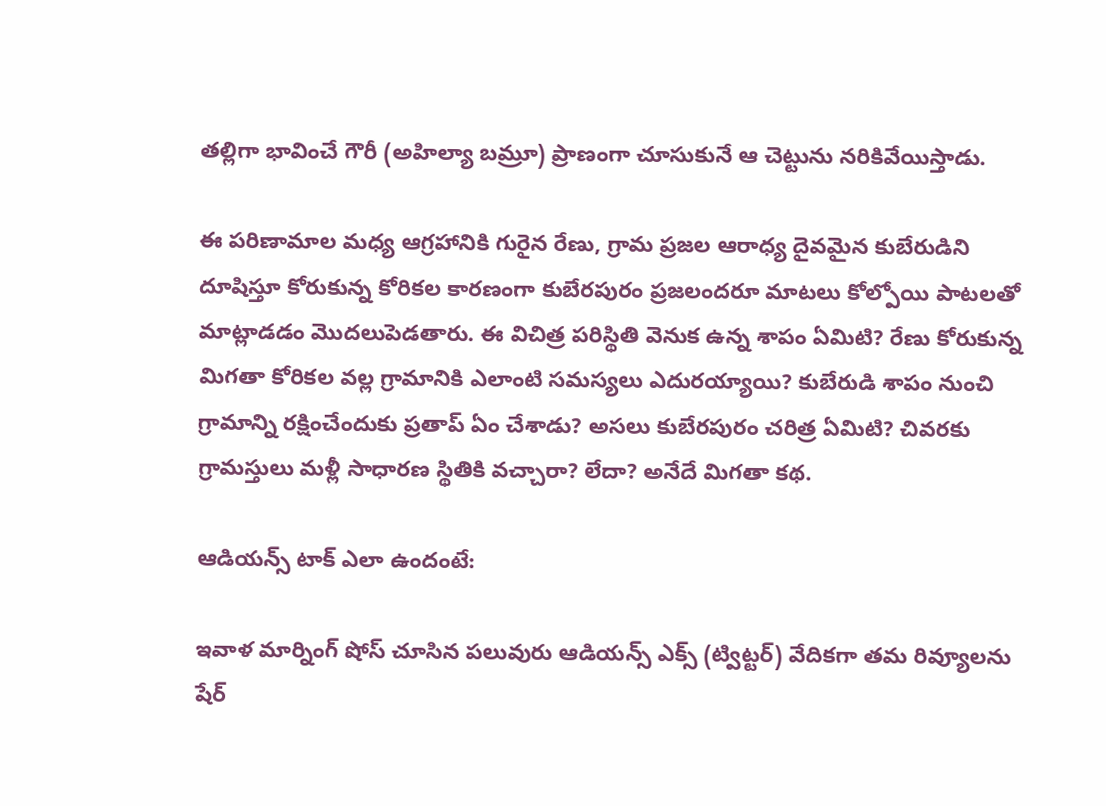తల్లిగా భావించే గౌరీ (అహిల్యా బమ్రూ) ప్రాణంగా చూసుకునే ఆ చెట్టును నరికివేయిస్తాడు.

ఈ పరిణామాల మధ్య ఆగ్రహానికి గురైన రేణు, గ్రామ ప్రజల ఆరాధ్య దైవమైన కుబేరుడిని దూషిస్తూ కోరుకున్న కోరికల కారణంగా కుబేరపురం ప్రజలందరూ మాటలు కోల్పోయి పాటలతో మాట్లాడడం మొదలుపెడతారు. ఈ విచిత్ర పరిస్థితి వెనుక ఉన్న శాపం ఏమిటి? రేణు కోరుకున్న మిగతా కోరికల వల్ల గ్రామానికి ఎలాంటి సమస్యలు ఎదురయ్యాయి? కుబేరుడి శాపం నుంచి గ్రామాన్ని రక్షించేందుకు ప్రతాప్ ఏం చేశాడు? అసలు కుబేరపురం చరిత్ర ఏమిటి? చివరకు గ్రామస్తులు మళ్లీ సాధారణ స్థితికి వచ్చారా? లేదా? అనేదే మిగతా కథ.

ఆడియన్స్ టాక్ ఎలా ఉందంటే:

ఇవాళ మార్నింగ్ షోస్ చూసిన పలువురు ఆడియన్స్ ఎక్స్ (ట్విట్టర్) వేదికగా తమ రివ్యూలను షేర్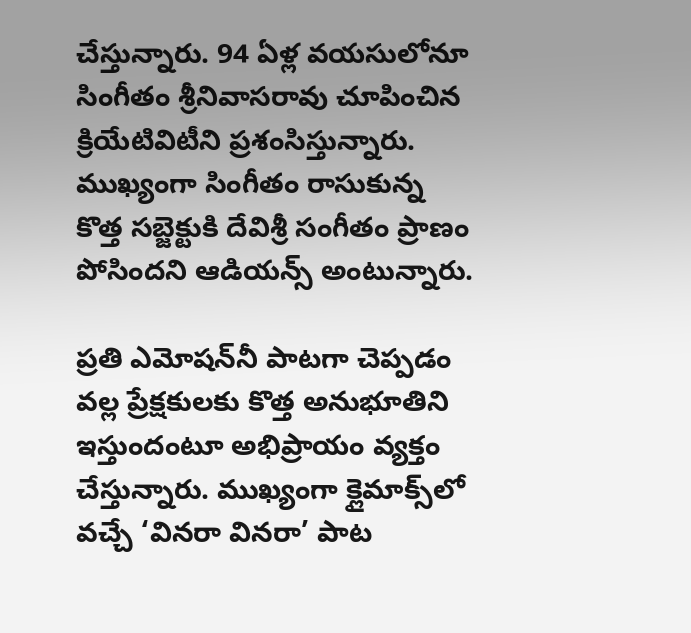చేస్తున్నారు. 94 ఏళ్ల వయసులోనూ సింగీతం శ్రీనివాసరావు చూపించిన క్రియేటివిటీని ప్రశంసిస్తున్నారు. ముఖ్యంగా సింగీతం రాసుకున్న కొత్త సబ్జెక్టుకి దేవిశ్రీ సంగీతం ప్రాణం పోసిందని ఆడియన్స్ అంటున్నారు.

ప్రతి ఎమోష‌న్‌నీ పాట‌గా చెప్ప‌డం వల్ల ప్రేక్షకులకు కొత్త అనుభూతిని ఇస్తుందంటూ అభిప్రాయం వ్యక్తం చేస్తున్నారు. ముఖ్యంగా క్లైమాక్స్‌లో వచ్చే ‘వినరా వినరా’ పాట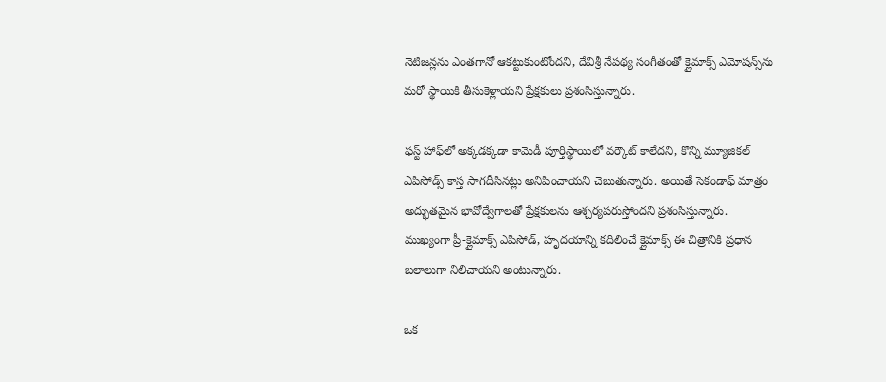నెటిజన్లను ఎంతగానో ఆకట్టుకుంటోందని, దేవిశ్రీ నేపథ్య సంగీతంతో క్లైమాక్స్ ఎమోషన్స్‌ను మరో స్థాయికి తీసుకెళ్లాయని ప్రేక్షకులు ప్రశంసిస్తున్నారు.

ఫస్ట్ హాఫ్‌లో అక్కడక్కడా కామెడీ పూర్తిస్థాయిలో వర్కౌట్ కాలేదని, కొన్ని మ్యూజికల్ ఎపిసోడ్స్ కాస్త సాగదీసినట్లు అనిపించాయని చెబుతున్నారు. అయితే సెకండాఫ్ మాత్రం అద్భుతమైన భావోద్వేగాలతో ప్రేక్షకులను ఆశ్చర్యపరుస్తోందని ప్రశంసిస్తున్నారు. ముఖ్యంగా ప్రీ-క్లైమాక్స్ ఎపిసోడ్, హృదయాన్ని కదిలించే క్లైమాక్స్ ఈ చిత్రానికి ప్రధాన బలాలుగా నిలిచాయని అంటున్నారు.

ఒక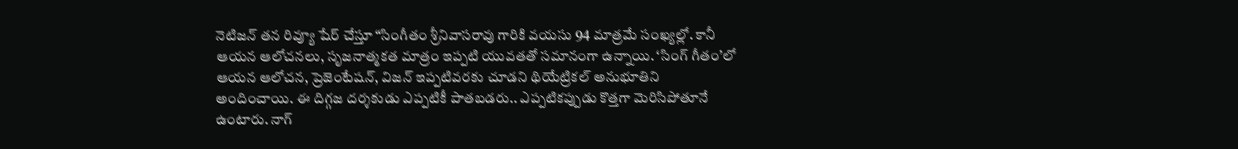నెటిజన్ తన రివ్యూ షేర్ చేస్తూ “సింగీతం శ్రీనివాసరావు గారికి వయసు 94 మాత్రమే సంఖ్యల్లో. కానీ ఆయన ఆలోచనలు, సృజనాత్మకత మాత్రం ఇప్పటి యువతతో సమానంగా ఉన్నాయి. ‘సింగ్ గీతం’లో ఆయన ఆలోచన, ప్రెజెంటేషన్, విజన్ ఇప్పటివరకు చూడని థియేట్రికల్ అనుభూతిని అందించాయి. ఈ దిగ్గజ దర్శకుడు ఎప్పటికీ పాతబడరు.. ఎప్పటికప్పుడు కొత్తగా మెరిసిపోతూనే ఉంటారు. నాగ్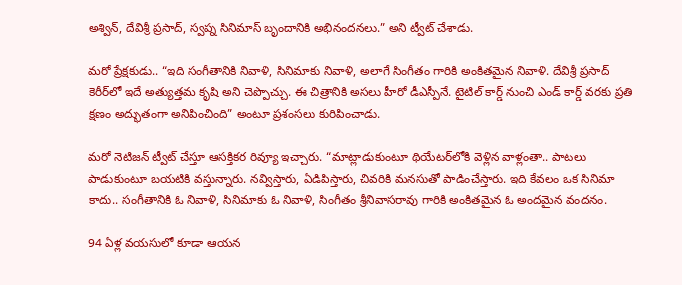అశ్విన్, దేవిశ్రీ ప్రసాద్, స్వప్న సినిమాస్ బృందానికి అభినందనలు.” అని ట్వీట్ చేశాడు.

మరో ప్రేక్షకుడు.. “ఇది సంగీతానికి నివాళి, సినిమాకు నివాళి, అలాగే సింగీతం గారికి అంకితమైన నివాళి. దేవిశ్రీ ప్రసాద్ కెరీర్‌లో ఇదే అత్యుత్తమ కృషి అని చెప్పొచ్చు. ఈ చిత్రానికి అసలు హీరో డీఎస్పీనే. టైటిల్ కార్డ్ నుంచి ఎండ్ కార్డ్ వరకు ప్రతి క్షణం అద్భుతంగా అనిపించింది” అంటూ ప్రశంసలు కురిపించాడు.

మరో నెటిజన్ ట్వీట్ చేస్తూ ఆసక్తికర రివ్యూ ఇచ్చారు. “మాట్లాడుకుంటూ థియేటర్‌లోకి వెళ్లిన వాళ్లంతా.. పాటలు పాడుకుంటూ బయటికి వస్తున్నారు. నవ్విస్తారు, ఏడిపిస్తారు, చివరికి మనసుతో పాడించేస్తారు. ఇది కేవలం ఒక సినిమా కాదు.. సంగీతానికి ఓ నివాళి, సినిమాకు ఓ నివాళి, సింగీతం శ్రీనివాసరావు గారికి అంకితమైన ఓ అందమైన వందనం.

94 ఏళ్ల వయసులో కూడా ఆయన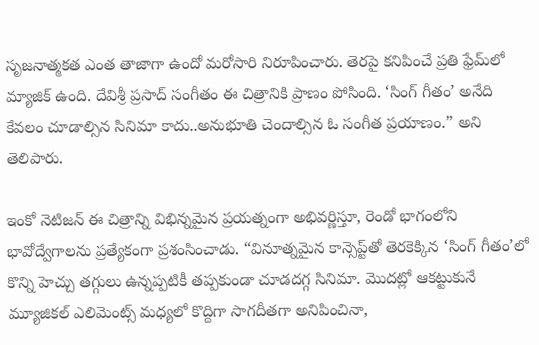సృజనాత్మకత ఎంత తాజాగా ఉందో మరోసారి నిరూపించారు. తెరపై కనిపించే ప్రతి ఫ్రేమ్‌లో మ్యాజిక్ ఉంది. దేవిశ్రీ ప్రసాద్ సంగీతం ఈ చిత్రానికి ప్రాణం పోసింది. ‘సింగ్ గీతం’ అనేది కేవలం చూడాల్సిన సినిమా కాదు..అనుభూతి చెందాల్సిన ఓ సంగీత ప్రయాణం.” అని తెలిపారు.

ఇంకో నెటిజన్ ఈ చిత్రాన్ని విభిన్నమైన ప్రయత్నంగా అభివర్ణిస్తూ, రెండో భాగంలోని భావోద్వేగాలను ప్రత్యేకంగా ప్రశంసించాడు. “వినూత్నమైన కాన్సెప్ట్‌తో తెరకెక్కిన ‘సింగ్ గీతం’లో కొన్ని హెచ్చు తగ్గులు ఉన్నప్పటికీ తప్పకుండా చూడదగ్గ సినిమా. మొదట్లో ఆకట్టుకునే మ్యూజికల్ ఎలిమెంట్స్ మధ్యలో కొద్దిగా సాగదీతగా అనిపించినా,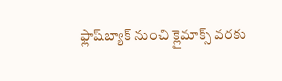ఫ్లాష్‌బ్యాక్ నుంచి క్లైమాక్స్ వరకు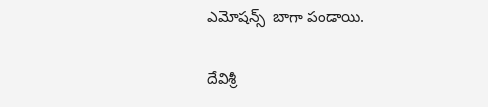ఎమోషన్స్  బాగా పండాయి.

దేవిశ్రీ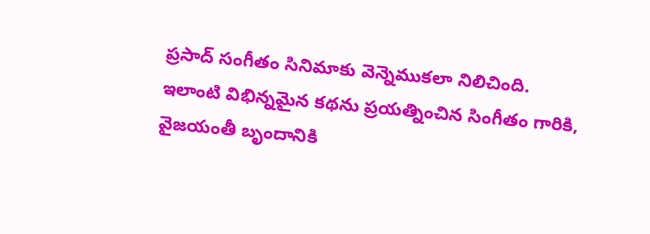ప్రసాద్ సంగీతం సినిమాకు వెన్నెముకలా నిలిచింది. ఇలాంటి విభిన్నమైన కథను ప్రయత్నించిన సింగీతం గారికి, వైజయంతీ బృందానికి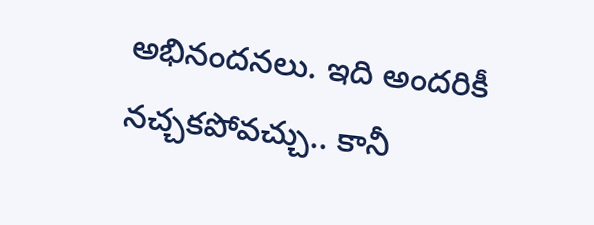అభినందనలు. ఇది అందరికీ నచ్చకపోవచ్చు.. కానీ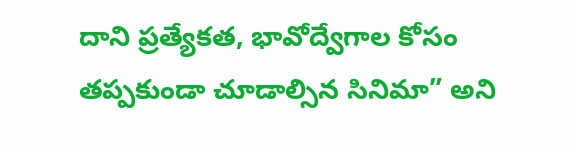దాని ప్రత్యేకత, భావోద్వేగాల కోసం తప్పకుండా చూడాల్సిన సినిమా” అని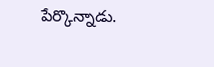పేర్కొన్నాడు.